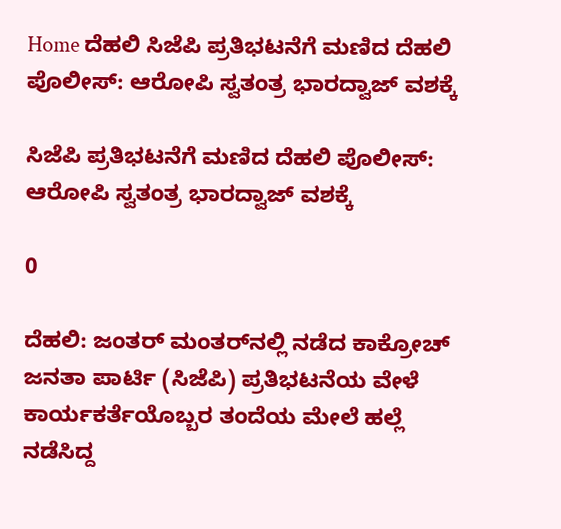Home ದೆಹಲಿ ಸಿಜೆಪಿ ಪ್ರತಿಭಟನೆಗೆ ಮಣಿದ ದೆಹಲಿ ಪೊಲೀಸ್: ಆರೋಪಿ ಸ್ವತಂತ್ರ ಭಾರದ್ವಾಜ್ ವಶಕ್ಕೆ

ಸಿಜೆಪಿ ಪ್ರತಿಭಟನೆಗೆ ಮಣಿದ ದೆಹಲಿ ಪೊಲೀಸ್: ಆರೋಪಿ ಸ್ವತಂತ್ರ ಭಾರದ್ವಾಜ್ ವಶಕ್ಕೆ

0

ದೆಹಲಿ: ಜಂತರ್ ಮಂತರ್‌ನಲ್ಲಿ ನಡೆದ ಕಾಕ್ರೋಚ್ ಜನತಾ ಪಾರ್ಟಿ (ಸಿಜೆಪಿ) ಪ್ರತಿಭಟನೆಯ ವೇಳೆ ಕಾರ್ಯಕರ್ತೆಯೊಬ್ಬರ ತಂದೆಯ ಮೇಲೆ ಹಲ್ಲೆ ನಡೆಸಿದ್ದ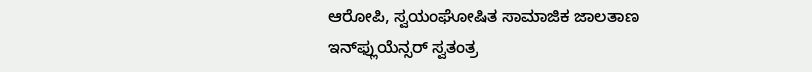ಆರೋಪಿ, ಸ್ವಯಂಘೋಷಿತ ಸಾಮಾಜಿಕ ಜಾಲತಾಣ ಇನ್‌ಫ್ಲುಯೆನ್ಸರ್ ಸ್ವತಂತ್ರ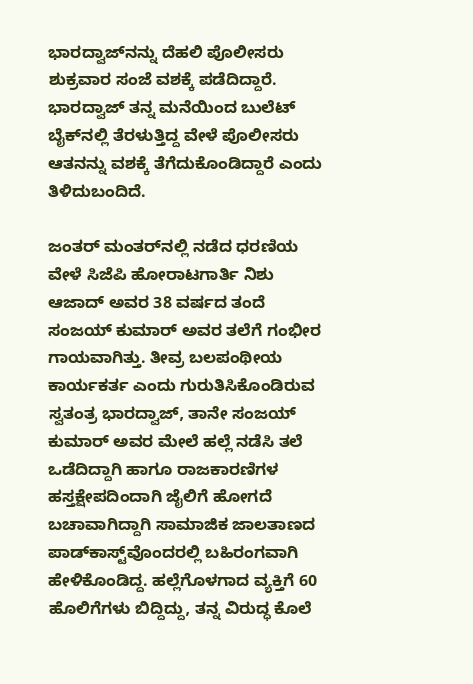ಭಾರದ್ವಾಜ್‌ನನ್ನು ದೆಹಲಿ ಪೊಲೀಸರು ಶುಕ್ರವಾರ ಸಂಜೆ ವಶಕ್ಕೆ ಪಡೆದಿದ್ದಾರೆ. ಭಾರದ್ವಾಜ್ ತನ್ನ ಮನೆಯಿಂದ ಬುಲೆಟ್ ಬೈಕ್‌ನಲ್ಲಿ ತೆರಳುತ್ತಿದ್ದ ವೇಳೆ ಪೊಲೀಸರು ಆತನನ್ನು ವಶಕ್ಕೆ ತೆಗೆದುಕೊಂಡಿದ್ದಾರೆ ಎಂದು ತಿಳಿದುಬಂದಿದೆ.

ಜಂತರ್ ಮಂತರ್‌ನಲ್ಲಿ ನಡೆದ ಧರಣಿಯ ವೇಳೆ ಸಿಜೆಪಿ ಹೋರಾಟಗಾರ್ತಿ ನಿಶು ಆಜಾದ್ ಅವರ 38 ವರ್ಷದ ತಂದೆ ಸಂಜಯ್ ಕುಮಾರ್ ಅವರ ತಲೆಗೆ ಗಂಭೀರ ಗಾಯವಾಗಿತ್ತು. ತೀವ್ರ ಬಲಪಂಥೀಯ ಕಾರ್ಯಕರ್ತ ಎಂದು ಗುರುತಿಸಿಕೊಂಡಿರುವ ಸ್ವತಂತ್ರ ಭಾರದ್ವಾಜ್, ತಾನೇ ಸಂಜಯ್ ಕುಮಾರ್ ಅವರ ಮೇಲೆ ಹಲ್ಲೆ ನಡೆಸಿ ತಲೆ ಒಡೆದಿದ್ದಾಗಿ ಹಾಗೂ ರಾಜಕಾರಣಿಗಳ ಹಸ್ತಕ್ಷೇಪದಿಂದಾಗಿ ಜೈಲಿಗೆ ಹೋಗದೆ ಬಚಾವಾಗಿದ್ದಾಗಿ ಸಾಮಾಜಿಕ ಜಾಲತಾಣದ ಪಾಡ್‌ಕಾಸ್ಟ್‌ವೊಂದರಲ್ಲಿ ಬಹಿರಂಗವಾಗಿ ಹೇಳಿಕೊಂಡಿದ್ದ. ಹಲ್ಲೆಗೊಳಗಾದ ವ್ಯಕ್ತಿಗೆ 60 ಹೊಲಿಗೆಗಳು ಬಿದ್ದಿದ್ದು, ತನ್ನ ವಿರುದ್ಧ ಕೊಲೆ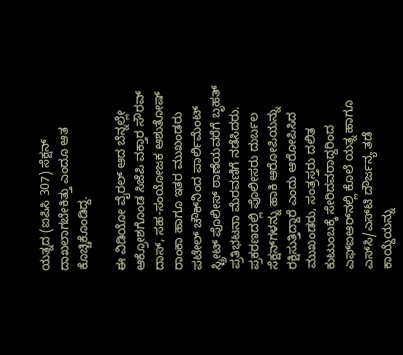ಯತ್ನದ (ಐಪಿಸಿ 307) ಸೆಕ್ಷನ್ ದಾಖಲಾಗಬೇಕಿತ್ತು ಎಂದೂ ಆತ ಕೊಚ್ಚಿಕೊಂಡಿದ್ದ.

ಈ ವಿಡಿಯೋ ವೈರಲ್ ಆದ ಬೆನ್ನಲ್ಲೇ ಆಕ್ರೋಶಗೊಂಡ ಸಿಜೆಪಿ ವಕ್ತಾರ ಸೌರವ್ ದಾಸ್, ಸಹ-ಸಂಯೋಜಕ ಆಶುತೋಷ್ ರಾಂಕಾ ಹಾಗೂ ಇತರ ಮುಖಂಡರು ಪಟೇಲ್ ಚೌಕ್‌ನಿಂದ ಪಾರ್ಲಿಮೆಂಟ್ ಸ್ಟ್ರೀಟ್ ಪೊಲೀಸ್ ಠಾಣೆಯವರೆಗೆ ಬೃಹತ್ ಪ್ರತಿಭಟನಾ ಮೆರವಣಿಗೆ ನಡೆಸಿದರು. ಪ್ರಕರಣದಲ್ಲಿ ಪೊಲೀಸರು ದುರ್ಬಲ ಸೆಕ್ಷನ್‌ಗಳನ್ನು ಹಾಕಿ ಆರೋಪಿಯನ್ನು ರಕ್ಷಿಸುತ್ತಿದ್ದಾರೆ ಎಂದು ಆರೋಪಿಸಿದ ಮುಖಂಡರು, ಸಂತ್ರಸ್ತರು ದಲಿತ ಕುಟುಂಬಕ್ಕೆ ಸೇರಿದವರಾದ್ದರಿಂದ ಎಫ್‌ಐಆರ್‌ನಲ್ಲಿ ಕೊಲೆ ಯತ್ನ ಹಾಗೂ ಎಸ್‌ಸಿ/ಎಸ್‌ಟಿ ದೌರ್ಜನ್ಯ ತಡೆ ಕಾಯ್ದೆಯನ್ನು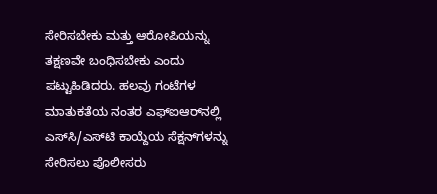ಸೇರಿಸಬೇಕು ಮತ್ತು ಆರೋಪಿಯನ್ನು ತಕ್ಷಣವೇ ಬಂಧಿಸಬೇಕು ಎಂದು ಪಟ್ಟುಹಿಡಿದರು. ಹಲವು ಗಂಟೆಗಳ ಮಾತುಕತೆಯ ನಂತರ ಎಫ್‌ಐಆರ್‌ನಲ್ಲಿ ಎಸ್‌ಸಿ/ಎಸ್‌ಟಿ ಕಾಯ್ದೆಯ ಸೆಕ್ಷನ್‌ಗಳನ್ನು ಸೇರಿಸಲು ಪೊಲೀಸರು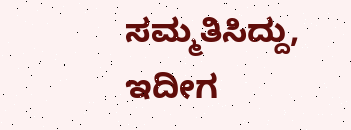ಸಮ್ಮತಿಸಿದ್ದು, ಇದೀಗ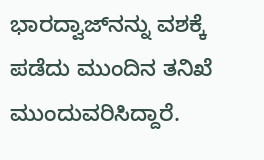ಭಾರದ್ವಾಜ್‌ನನ್ನು ವಶಕ್ಕೆ ಪಡೆದು ಮುಂದಿನ ತನಿಖೆ ಮುಂದುವರಿಸಿದ್ದಾರೆ.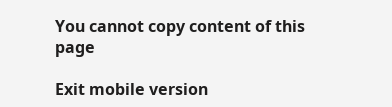You cannot copy content of this page

Exit mobile version